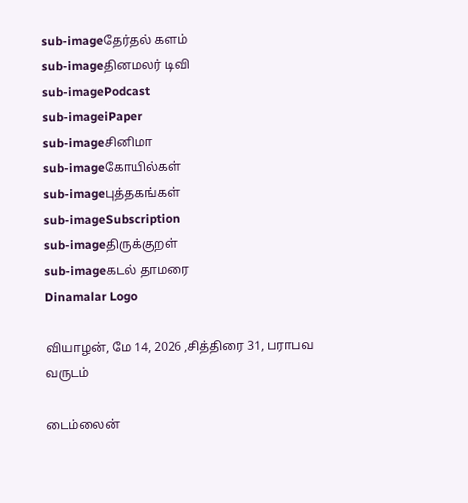sub-imageதேர்தல் களம்
sub-imageதினமலர் டிவி
sub-imagePodcast
sub-imageiPaper
sub-imageசினிமா
sub-imageகோயில்கள்
sub-imageபுத்தகங்கள்
sub-imageSubscription
sub-imageதிருக்குறள்
sub-imageகடல் தாமரை
Dinamalar Logo

வியாழன், மே 14, 2026 ,சித்திரை 31, பராபவ வருடம்

டைம்லைன்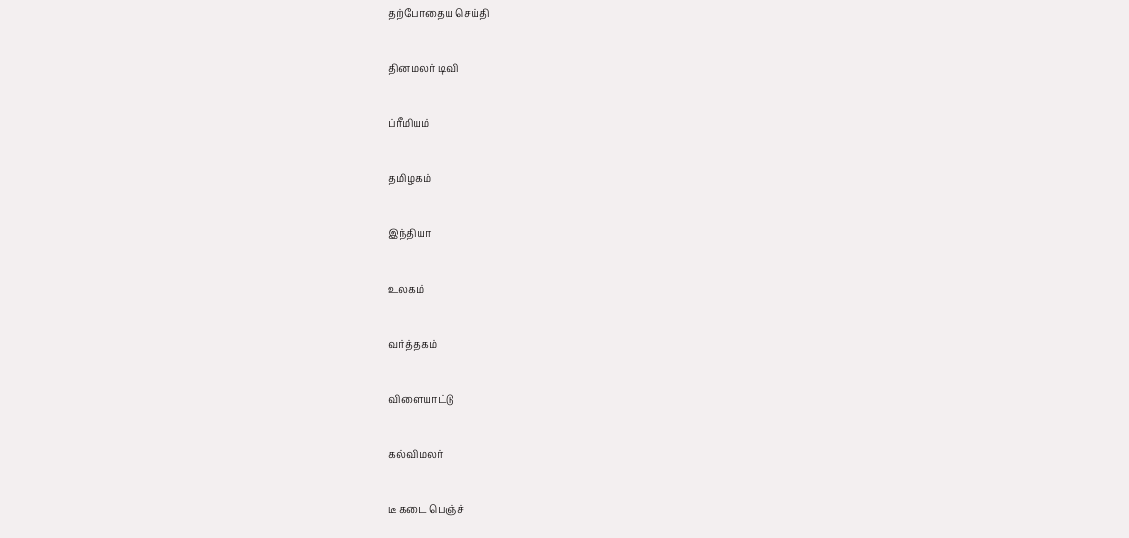தற்போதைய செய்தி


தினமலர் டிவி


ப்ரீமியம்


தமிழகம்


இந்தியா


உலகம்


வர்த்தகம்


விளையாட்டு


கல்விமலர்


டீ கடை பெஞ்ச்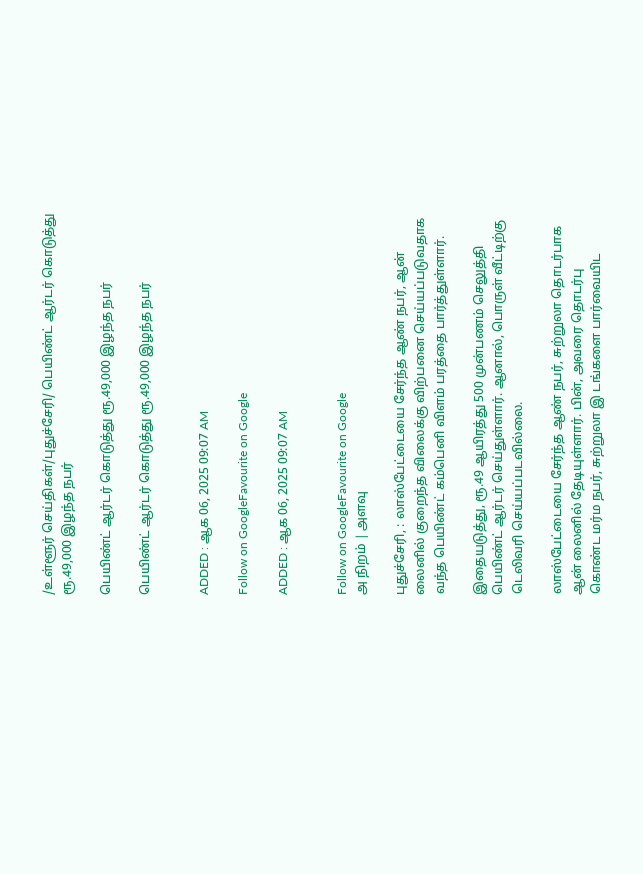/உள்ளூர் செய்திகள்/புதுச்சேரி/ பெயிண்ட் ஆர்டர் கொடுத்து ரூ.49,000 இழந்த நபர்

பெயிண்ட் ஆர்டர் கொடுத்து ரூ.49,000 இழந்த நபர்

பெயிண்ட் ஆர்டர் கொடுத்து ரூ.49,000 இழந்த நபர்


ADDED : ஆக 06, 2025 09:07 AM

Follow on GoogleFavourite on Google

ADDED : ஆக 06, 2025 09:07 AM


Follow on GoogleFavourite on Google
அ நிறம் | அளவு

புதுச்சேரி, : லாஸ்பேட்டையை சேர்ந்த ஆண் நபர், ஆன் லைனில் குறைந்த விலைக்கு விற்பனை செய்யப்படுவதாக வந்த பெயிண்ட் கம்பெனி விளம் பரத்தை பார்த்துள்ளார்.

இதையடுத்து, ரூ.49 ஆயிரத்து 500 முன்பணம் செலுத்தி பெயிண்ட் ஆர்டர் செய்துள்ளார். ஆனால், பொருள் வீட்டிற்கு டெலிவரி செய்யப்படவில்லை.

லாஸ்பேட்டையை சேர்ந்த ஆண் நபர், சுற்றுலா தொடர்பாக ஆன் லைனில் தேடியுள்ளார். பின், அவரை தொடர்பு கொண்ட மர்ம நபர், சுற்றுலா இ டங்களை பார்வையிட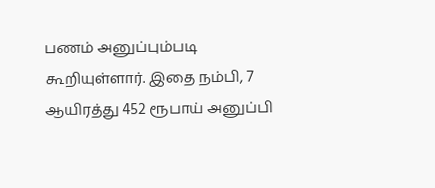பணம் அனுப்பும்படி கூறியுள்ளார். இதை நம்பி, 7 ஆயிரத்து 452 ரூபாய் அனுப்பி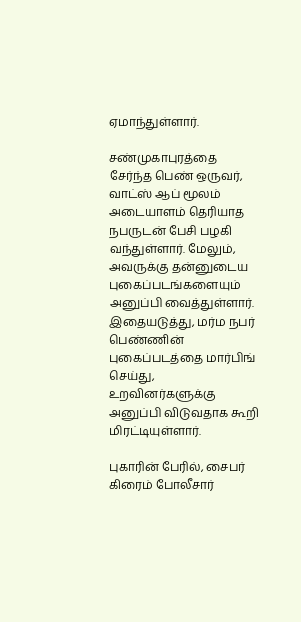ஏமாந்துள்ளார்.

சண்முகாபுரத்தை சேர்ந்த பெண் ஒருவர், வாட்ஸ் ஆப் மூலம் அடையாளம் தெரியாத நபருடன் பேசி பழகி வந்துள்ளார். மேலும், அவருக்கு தன்னுடைய புகைப்படங்களையும் அனுப்பி வைத்துள்ளார். இதையடுத்து, மர்ம நபர் பெண்ணின் புகைப்படத்தை மார்பிங் செய்து, உறவினர்களுக்கு அனுப்பி விடுவதாக கூறி மிரட்டியுள்ளார்.

புகாரின் பேரில், சைபர் கிரைம் போலீசார்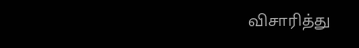விசாரித்து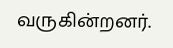வருகின்றனர்.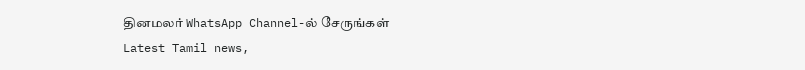தினமலர் WhatsApp Channel-ல் சேருங்கள்
Latest Tamil news,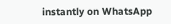instantly on WhatsApp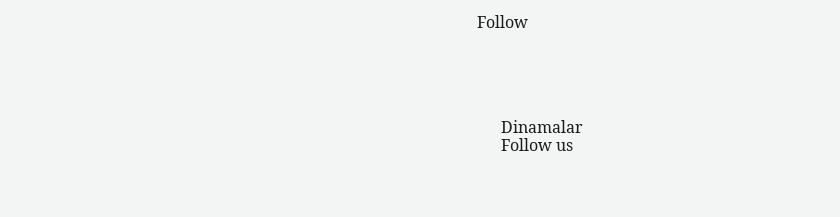Follow





      Dinamalar
      Follow us